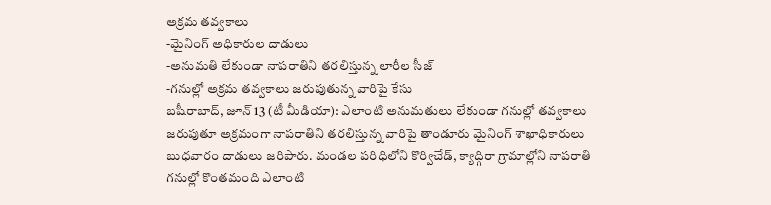అక్రమ తవ్వకాలు
-మైనింగ్ అధికారుల దాడులు
-అనుమతి లేకుండా నాపరాతిని తరలిస్తున్న లారీల సీజ్
-గనుల్లో అక్రమ తవ్వకాలు జరుపుతున్న వారిపై కేసు
బషీరాబాద్, జూన్ 13 (టీ మీడియా): ఎలాంటి అనుమతులు లేకుండా గనుల్లో తవ్వకాలు జరుపుతూ అక్రమంగా నాపరాతిని తరలిస్తున్న వారిపై తాండూరు మైనింగ్ శాఖాధికారులు బుధవారం దాడులు జరిపారు. మండల పరిధిలోని కొర్విచేడ్, క్యాద్గిరా గ్రామాల్లోని నాపరాతి గనుల్లో కొంతమంది ఎలాంటి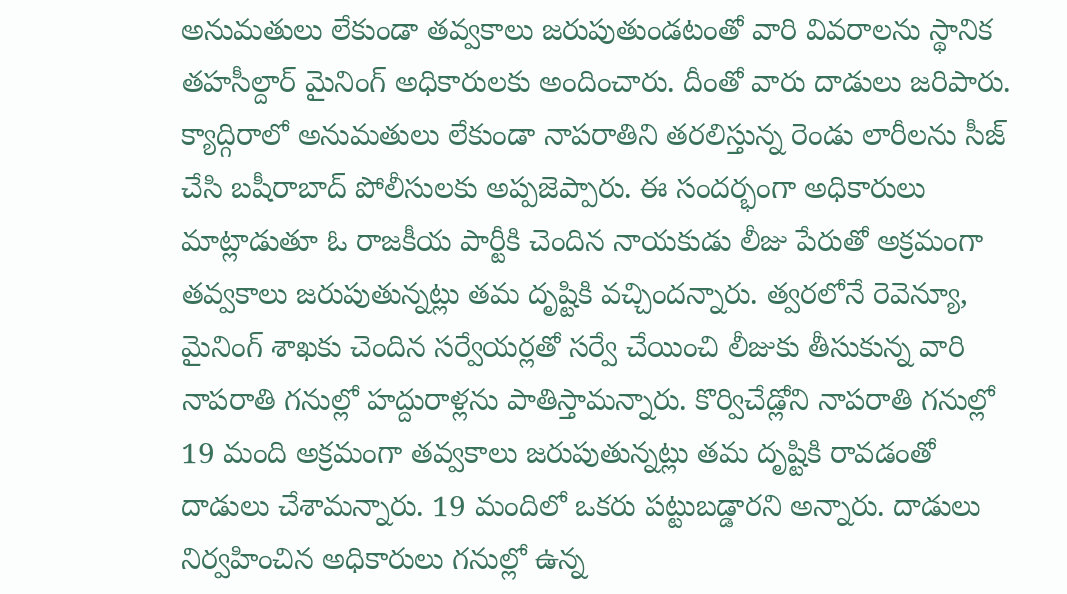అనుమతులు లేకుండా తవ్వకాలు జరుపుతుండటంతో వారి వివరాలను స్థానిక తహసీల్దార్ మైనింగ్ అధికారులకు అందించారు. దీంతో వారు దాడులు జరిపారు. క్యాద్గిరాలో అనుమతులు లేకుండా నాపరాతిని తరలిస్తున్న రెండు లారీలను సీజ్ చేసి బషీరాబాద్ పోలీసులకు అప్పజెప్పారు. ఈ సందర్భంగా అధికారులు మాట్లాడుతూ ఓ రాజకీయ పార్టీకి చెందిన నాయకుడు లీజు పేరుతో అక్రమంగా తవ్వకాలు జరుపుతున్నట్లు తమ దృష్టికి వచ్చిందన్నారు. త్వరలోనే రెవెన్యూ, మైనింగ్ శాఖకు చెందిన సర్వేయర్లతో సర్వే చేయించి లీజుకు తీసుకున్న వారి నాపరాతి గనుల్లో హద్దురాళ్లను పాతిస్తామన్నారు. కొర్విచేడ్లోని నాపరాతి గనుల్లో 19 మంది అక్రమంగా తవ్వకాలు జరుపుతున్నట్లు తమ దృష్టికి రావడంతో దాడులు చేశామన్నారు. 19 మందిలో ఒకరు పట్టుబడ్డారని అన్నారు. దాడులు నిర్వహించిన అధికారులు గనుల్లో ఉన్న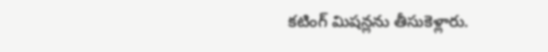కటింగ్ మిషన్లను తీసుకెళ్లారు.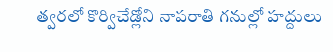త్వరలో కొర్విచేడ్లోని నాపరాతి గనుల్లో హద్దులు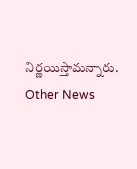నిర్ణయిస్తామన్నారు.
Other News